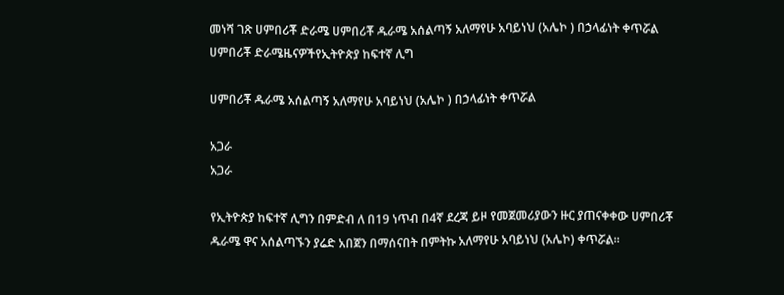መነሻ ገጽ ሀምበሪቾ ድራሜ ሀምበሪቾ ዱራሜ አሰልጣኝ አለማየሁ አባይነህ (አሌኮ ) በኃላፊነት ቀጥሯል
ሀምበሪቾ ድራሜዜናዎችየኢትዮጵያ ከፍተኛ ሊግ

ሀምበሪቾ ዱራሜ አሰልጣኝ አለማየሁ አባይነህ (አሌኮ ) በኃላፊነት ቀጥሯል

አጋራ
አጋራ

የኢትዮጵያ ከፍተኛ ሊግን በምድብ ለ በ19 ነጥብ በ4ኛ ደረጃ ይዞ የመጀመሪያውን ዙር ያጠናቀቀው ሀምበሪቾ ዱራሜ ዋና አሰልጣኙን ያሬድ አበጀን በማሰናበት በምትኩ አለማየሁ አባይነህ (አሌኮ) ቀጥሯል።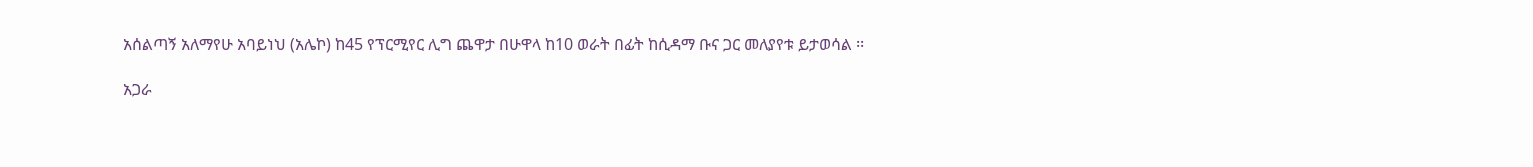አሰልጣኝ አለማየሁ አባይነህ (አሌኮ) ከ45 የፕርሚየር ሊግ ጨዋታ በሁዋላ ከ10 ወራት በፊት ከሲዳማ ቡና ጋር መለያየቱ ይታወሳል ፡፡

አጋራ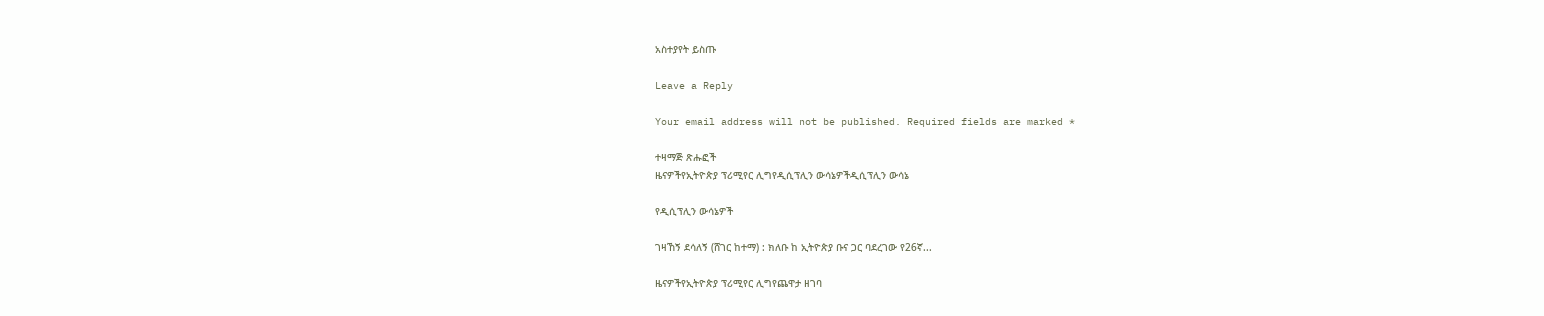አስተያየት ይስጡ

Leave a Reply

Your email address will not be published. Required fields are marked *

ተዛማጅ ጽሑፎች
ዜናዎችየኢትዮጵያ ፕሪሚየር ሊግየዲሲፕሊን ውሳኔዎችዲሲፕሊን ውሳኔ

የዲሲፕሊን ውሳኔዎች

ገዛኸኝ ደሳለኝ (ሸገር ከተማ) : ክለቡ ከ ኢትዮጵያ ቡና ጋር ባደረገው የ26ኛ...

ዜናዎችየኢትዮጵያ ፕሪሚየር ሊግየጨዋታ ዘገባ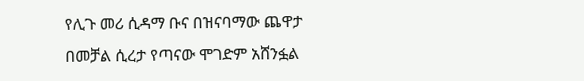የሊጉ መሪ ሲዳማ ቡና በዝናባማው ጨዋታ በመቻል ሲረታ የጣናው ሞገድም አሸንፏል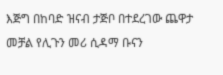እጅግ በከባድ ዝናብ ታጅቦ በተደረገው ጨዋታ መቻል የሊጉን መሪ ሲዳማ ቡናን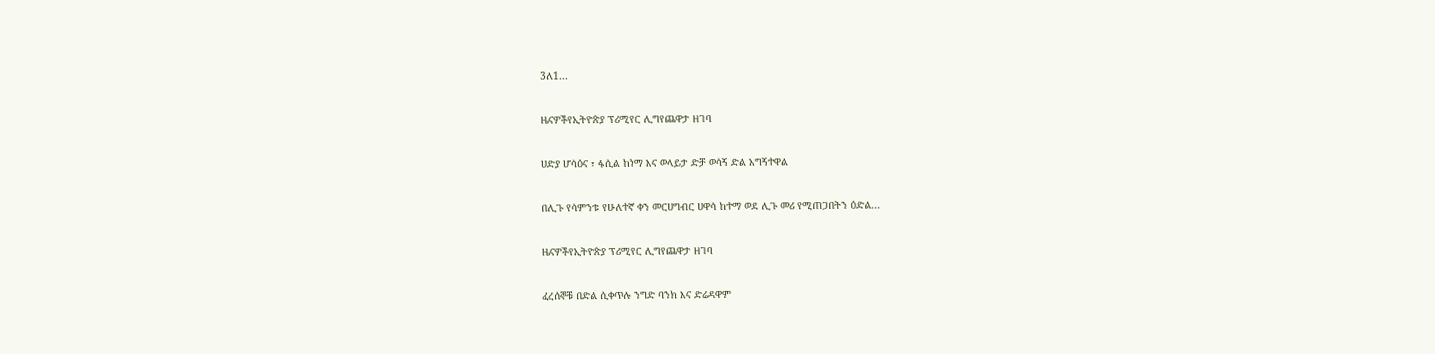3ለ1...

ዜናዎችየኢትዮጵያ ፕሪሚየር ሊግየጨዋታ ዘገባ

ሀድያ ሆሳዕና ፣ ፋሲል ከነማ እና ወላይታ ድቻ ወሳኝ ድል አግኝተዋል

በሊጉ የሳምንቱ የሁለተኛ ቀን መርሀግብር ሀዋሳ ከተማ ወደ ሊጉ መሪ የሚጠጋበትን ዕድል...

ዜናዎችየኢትዮጵያ ፕሪሚየር ሊግየጨዋታ ዘገባ

ፈረሰኞቹ በድል ሲቀጥሉ ንግድ ባንክ እና ድሬዳዋም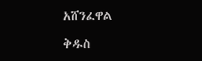አሸንፈዋል

ቅዱስ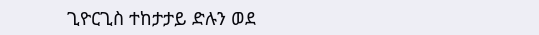ጊዮርጊስ ተከታታይ ድሉን ወደ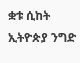ቋቱ ሲከት ኢትዮጵያ ንግድ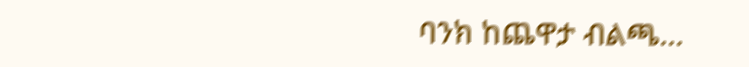ባንክ ከጨዋታ ብልጫ...